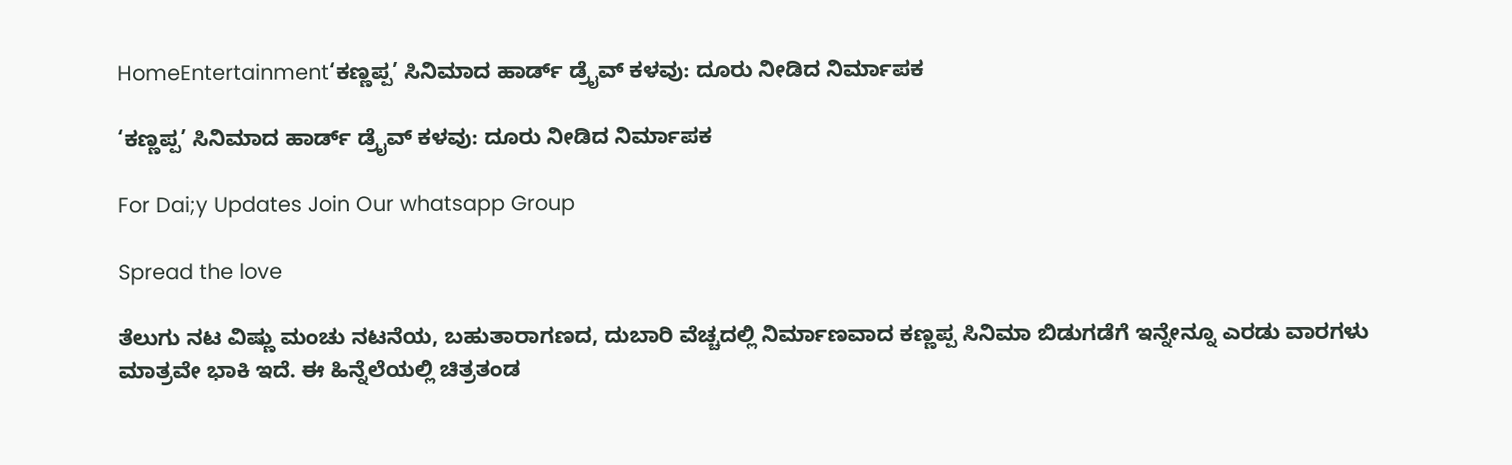HomeEntertainment‘ಕಣ್ಣಪ್ಪ’ ಸಿನಿಮಾದ ಹಾರ್ಡ್‌ ಡ್ರೈವ್ ಕಳವು: ದೂರು ನೀಡಿದ ನಿರ್ಮಾಪಕ

‘ಕಣ್ಣಪ್ಪ’ ಸಿನಿಮಾದ ಹಾರ್ಡ್‌ ಡ್ರೈವ್ ಕಳವು: ದೂರು ನೀಡಿದ ನಿರ್ಮಾಪಕ

For Dai;y Updates Join Our whatsapp Group

Spread the love

ತೆಲುಗು ನಟ ವಿಷ್ಣು ಮಂಚು ನಟನೆಯ, ಬಹುತಾರಾಗಣದ, ದುಬಾರಿ ವೆಚ್ಚದಲ್ಲಿ ನಿರ್ಮಾಣವಾದ ಕಣ್ಣಪ್ಪ ಸಿನಿಮಾ ಬಿಡುಗಡೆಗೆ ಇನ್ನೇನ್ನೂ ಎರಡು ವಾರಗಳು ಮಾತ್ರವೇ ಭಾಕಿ ಇದೆ. ಈ ಹಿನ್ನೆಲೆಯಲ್ಲಿ ಚಿತ್ರತಂಡ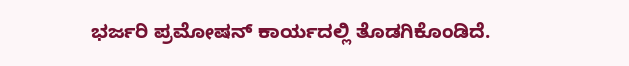ಭರ್ಜರಿ ಪ್ರಮೋಷನ್‌ ಕಾರ್ಯದಲ್ಲಿ ತೊಡಗಿಕೊಂಡಿದೆ.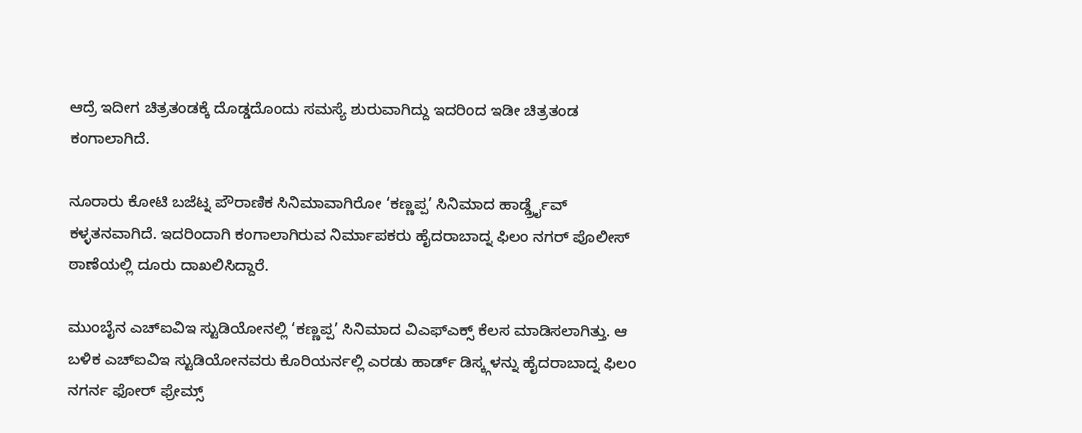ಆದ್ರೆ ಇದೀಗ ಚಿತ್ರತಂಡಕ್ಕೆ ದೊಡ್ಡದೊಂದು ಸಮಸ್ಯೆ ಶುರುವಾಗಿದ್ದು ಇದರಿಂದ ಇಡೀ ಚಿತ್ರತಂಡ ಕಂಗಾಲಾಗಿದೆ.

ನೂರಾರು ಕೋಟಿ ಬಜೆಟ್ನ ಪೌರಾಣಿಕ ಸಿನಿಮಾವಾಗಿರೋ ‘ಕಣ್ಣಪ್ಪ’ ಸಿನಿಮಾದ ಹಾರ್ಡ್ಡ್ರೈವ್ ಕಳ್ಳತನವಾಗಿದೆ. ಇದರಿಂದಾಗಿ ಕಂಗಾಲಾಗಿರುವ ನಿರ್ಮಾಪಕರು ಹೈದರಾಬಾದ್ನ ಫಿಲಂ ನಗರ್ ಪೊಲೀಸ್ ಠಾಣೆಯಲ್ಲಿ ದೂರು ದಾಖಲಿಸಿದ್ದಾರೆ.

ಮುಂಬೈನ ಎಚ್ಐವಿಇ ಸ್ಟುಡಿಯೋನಲ್ಲಿ ‘ಕಣ್ಣಪ್ಪ’ ಸಿನಿಮಾದ ವಿಎಫ್ಎಕ್ಸ್ ಕೆಲಸ ಮಾಡಿಸಲಾಗಿತ್ತು. ಆ ಬಳಿಕ ಎಚ್ಐವಿಇ ಸ್ಟುಡಿಯೋನವರು ಕೊರಿಯರ್ನಲ್ಲಿ ಎರಡು ಹಾರ್ಡ್ ಡಿಸ್ಕ್ಗಳನ್ನು ಹೈದರಾಬಾದ್ನ ಫಿಲಂ ನಗರ್ನ ಫೋರ್ ಫ್ರೇಮ್ಸ್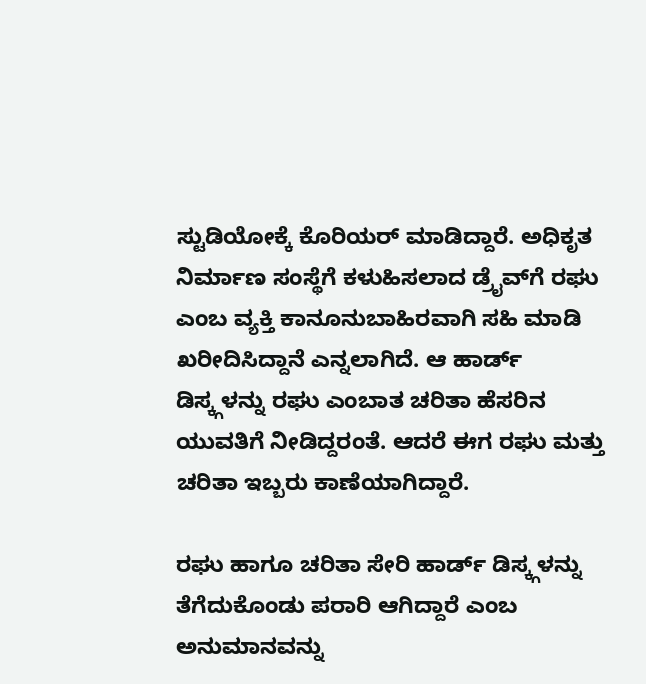ಸ್ಟುಡಿಯೋಕ್ಕೆ ಕೊರಿಯರ್ ಮಾಡಿದ್ದಾರೆ. ಅಧಿಕೃತ ನಿರ್ಮಾಣ ಸಂಸ್ಥೆಗೆ ಕಳುಹಿಸಲಾದ ಡ್ರೈವ್‌ಗೆ ರಘು ಎಂಬ ವ್ಯಕ್ತಿ ಕಾನೂನುಬಾಹಿರವಾಗಿ ಸಹಿ ಮಾಡಿ ಖರೀದಿಸಿದ್ದಾನೆ ಎನ್ನಲಾಗಿದೆ. ಆ ಹಾರ್ಡ್ ಡಿಸ್ಕ್ಗಳನ್ನು ರಘು ಎಂಬಾತ ಚರಿತಾ ಹೆಸರಿನ ಯುವತಿಗೆ ನೀಡಿದ್ದರಂತೆ. ಆದರೆ ಈಗ ರಘು ಮತ್ತು ಚರಿತಾ ಇಬ್ಬರು ಕಾಣೆಯಾಗಿದ್ದಾರೆ.

ರಘು ಹಾಗೂ ಚರಿತಾ ಸೇರಿ ಹಾರ್ಡ್ ಡಿಸ್ಕ್ಗಳನ್ನು ತೆಗೆದುಕೊಂಡು ಪರಾರಿ ಆಗಿದ್ದಾರೆ ಎಂಬ ಅನುಮಾನವನ್ನು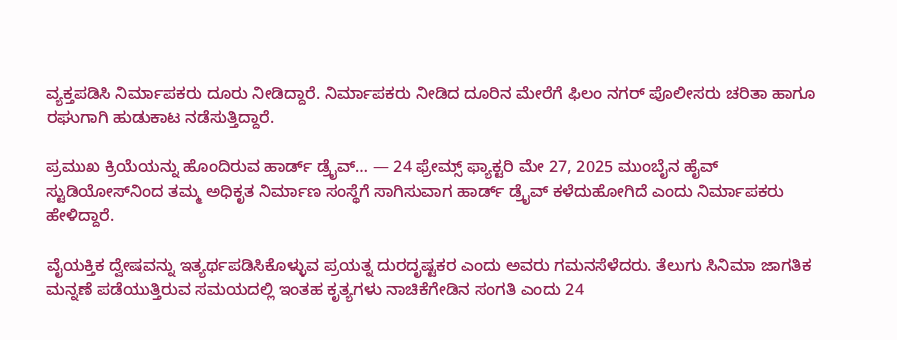ವ್ಯಕ್ತಪಡಿಸಿ ನಿರ್ಮಾಪಕರು ದೂರು ನೀಡಿದ್ದಾರೆ. ನಿರ್ಮಾಪಕರು ನೀಡಿದ ದೂರಿನ ಮೇರೆಗೆ ಫಿಲಂ ನಗರ್ ಪೊಲೀಸರು ಚರಿತಾ ಹಾಗೂ ರಘುಗಾಗಿ ಹುಡುಕಾಟ ನಡೆಸುತ್ತಿದ್ದಾರೆ.

ಪ್ರಮುಖ ಕ್ರಿಯೆಯನ್ನು ಹೊಂದಿರುವ ಹಾರ್ಡ್ ಡ್ರೈವ್… — 24 ಫ್ರೇಮ್ಸ್ ಫ್ಯಾಕ್ಟರಿ ಮೇ 27, 2025 ಮುಂಬೈನ ಹೈವ್ ಸ್ಟುಡಿಯೋಸ್‌ನಿಂದ ತಮ್ಮ ಅಧಿಕೃತ ನಿರ್ಮಾಣ ಸಂಸ್ಥೆಗೆ ಸಾಗಿಸುವಾಗ ಹಾರ್ಡ್ ಡ್ರೈವ್ ಕಳೆದುಹೋಗಿದೆ ಎಂದು ನಿರ್ಮಾಪಕರು ಹೇಳಿದ್ದಾರೆ.

ವೈಯಕ್ತಿಕ ದ್ವೇಷವನ್ನು ಇತ್ಯರ್ಥಪಡಿಸಿಕೊಳ್ಳುವ ಪ್ರಯತ್ನ ದುರದೃಷ್ಟಕರ ಎಂದು ಅವರು ಗಮನಸೆಳೆದರು. ತೆಲುಗು ಸಿನಿಮಾ ಜಾಗತಿಕ ಮನ್ನಣೆ ಪಡೆಯುತ್ತಿರುವ ಸಮಯದಲ್ಲಿ ಇಂತಹ ಕೃತ್ಯಗಳು ನಾಚಿಕೆಗೇಡಿನ ಸಂಗತಿ ಎಂದು 24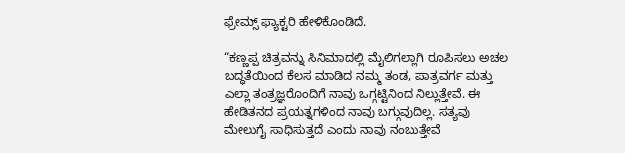ಫ್ರೇಮ್ಸ್ ಫ್ಯಾಕ್ಟರಿ ಹೇಳಿಕೊಂಡಿದೆ.

“ಕಣ್ಣಪ್ಪ ಚಿತ್ರವನ್ನು ಸಿನಿಮಾದಲ್ಲಿ ಮೈಲಿಗಲ್ಲಾಗಿ ರೂಪಿಸಲು ಅಚಲ ಬದ್ಧತೆಯಿಂದ ಕೆಲಸ ಮಾಡಿದ ನಮ್ಮ ತಂಡ, ಪಾತ್ರವರ್ಗ ಮತ್ತು ಎಲ್ಲಾ ತಂತ್ರಜ್ಞರೊಂದಿಗೆ ನಾವು ಒಗ್ಗಟ್ಟಿನಿಂದ ನಿಲ್ಲುತ್ತೇವೆ. ಈ ಹೇಡಿತನದ ಪ್ರಯತ್ನಗಳಿಂದ ನಾವು ಬಗ್ಗುವುದಿಲ್ಲ. ಸತ್ಯವು ಮೇಲುಗೈ ಸಾಧಿಸುತ್ತದೆ ಎಂದು ನಾವು ನಂಬುತ್ತೇವೆ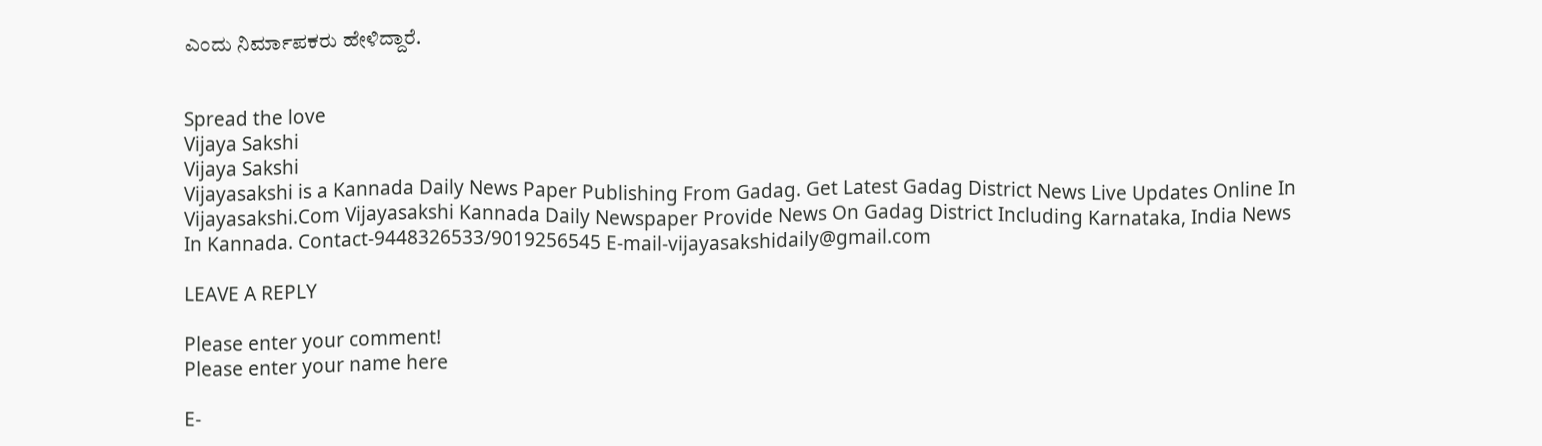ಎಂದು ನಿರ್ಮಾಪಕರು ಹೇಳಿದ್ದಾರೆ.


Spread the love
Vijaya Sakshi
Vijaya Sakshi
Vijayasakshi is a Kannada Daily News Paper Publishing From Gadag. Get Latest Gadag District News Live Updates Online In Vijayasakshi.Com Vijayasakshi Kannada Daily Newspaper Provide News On Gadag District Including Karnataka, India News In Kannada. Contact-9448326533/9019256545 E-mail-vijayasakshidaily@gmail.com

LEAVE A REPLY

Please enter your comment!
Please enter your name here

E-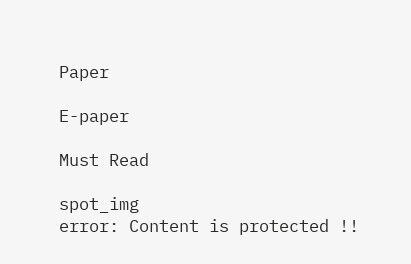Paper

E-paper

Must Read

spot_img
error: Content is protected !!